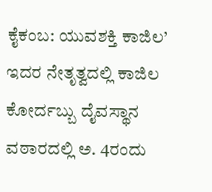ಕೈಕಂಬ: ಯುವಶಕ್ತಿ ಕಾಜಿಲ’ ಇದರ ನೇತೃತ್ವದಲ್ಲಿ ಕಾಜಿಲ ಕೋರ್ದಬ್ಬು ದೈವಸ್ಥಾನ ವಠಾರದಲ್ಲಿ ಅ. 4ರಂದು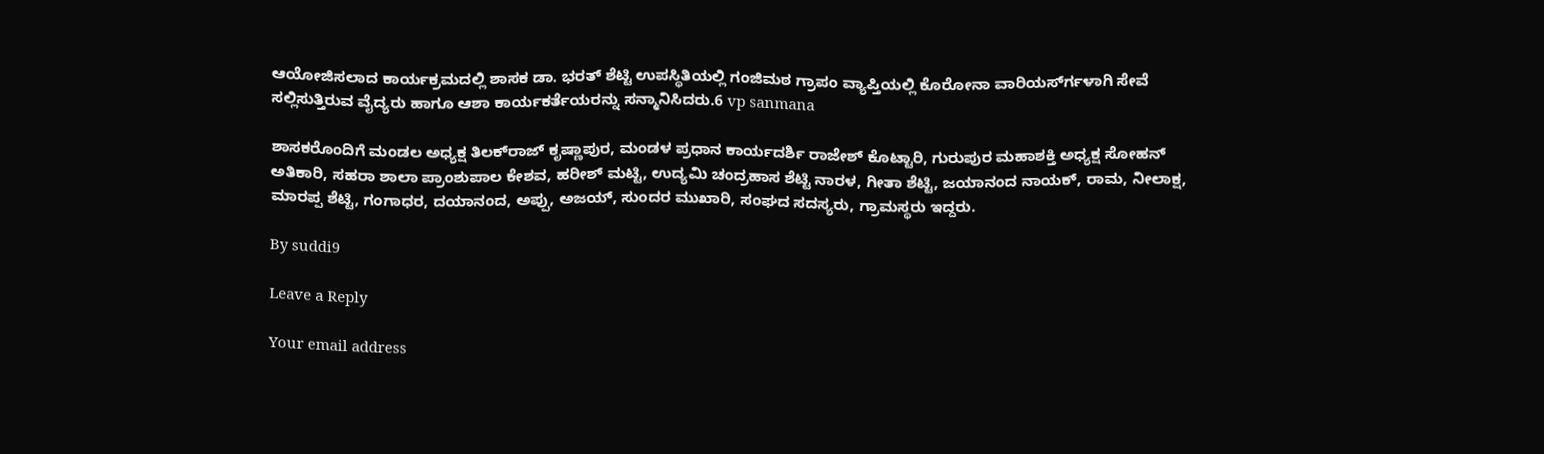ಆಯೋಜಿಸಲಾದ ಕಾರ್ಯಕ್ರಮದಲ್ಲಿ ಶಾಸಕ ಡಾ. ಭರತ್ ಶೆಟ್ಟಿ ಉಪಸ್ಥಿತಿಯಲ್ಲಿ ಗಂಜಿಮಠ ಗ್ರಾಪಂ ವ್ಯಾಪ್ತಿಯಲ್ಲಿ ಕೊರೋನಾ ವಾರಿಯರ್ಸ್‍ಗಳಾಗಿ ಸೇವೆ ಸಲ್ಲಿಸುತ್ತಿರುವ ವೈದ್ಯರು ಹಾಗೂ ಆಶಾ ಕಾರ್ಯಕರ್ತೆಯರನ್ನು ಸನ್ಮಾನಿಸಿದರು.6 vp sanmana

ಶಾಸಕರೊಂದಿಗೆ ಮಂಡಲ ಅಧ್ಯಕ್ಷ ತಿಲಕ್‍ರಾಜ್ ಕೃಷ್ಣಾಪುರ, ಮಂಡಳ ಪ್ರಧಾನ ಕಾರ್ಯದರ್ಶಿ ರಾಜೇಶ್ ಕೊಟ್ಟಾರಿ, ಗುರುಪುರ ಮಹಾಶಕ್ತಿ ಅಧ್ಯಕ್ಷ ಸೋಹನ್ ಅತಿಕಾರಿ, ಸಹರಾ ಶಾಲಾ ಪ್ರಾಂಶುಪಾಲ ಕೇಶವ, ಹರೀಶ್ ಮಟ್ಟಿ, ಉದ್ಯಮಿ ಚಂದ್ರಹಾಸ ಶೆಟ್ಟಿ ನಾರಳ, ಗೀತಾ ಶೆಟ್ಟಿ, ಜಯಾನಂದ ನಾಯಕ್, ರಾಮ, ನೀಲಾಕ್ಷ, ಮಾರಪ್ಪ ಶೆಟ್ಟಿ, ಗಂಗಾಧರ, ದಯಾನಂದ, ಅಪ್ಪು, ಅಜಯ್, ಸುಂದರ ಮುಖಾರಿ, ಸಂಘದ ಸದಸ್ಯರು, ಗ್ರಾಮಸ್ಥರು ಇದ್ದರು.

By suddi9

Leave a Reply

Your email address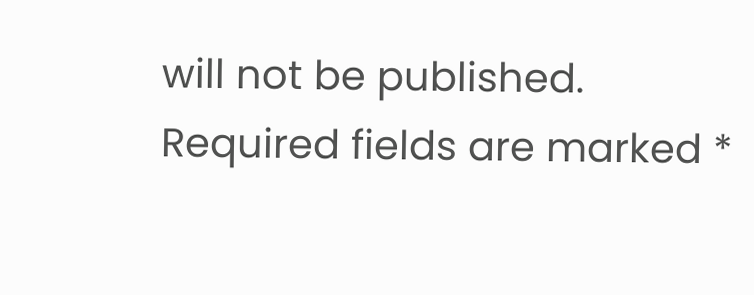will not be published. Required fields are marked *